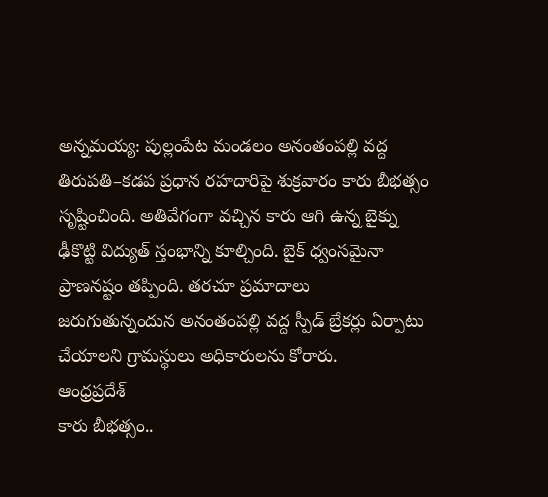అన్నమయ్య: పుల్లంపేట మండలం అనంతంపల్లి వద్ద తిరుపతి–కడప ప్రధాన రహదారిపై శుక్రవారం కారు బీభత్సం సృష్టించింది. అతివేగంగా వచ్చిన కారు ఆగి ఉన్న బైక్ను ఢీకొట్టి విద్యుత్ స్తంభాన్ని కూల్చింది. బైక్ ధ్వంసమైనా ప్రాణనష్టం తప్పింది. తరచూ ప్రమాదాలు జరుగుతున్నందున అనంతంపల్లి వద్ద స్పీడ్ బ్రేకర్లు ఏర్పాటు చేయాలని గ్రామస్థులు అధికారులను కోరారు.
ఆంధ్రప్రదేశ్
కారు బీభత్సం..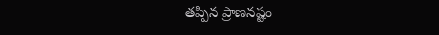తప్పిన ప్రాణనష్టం